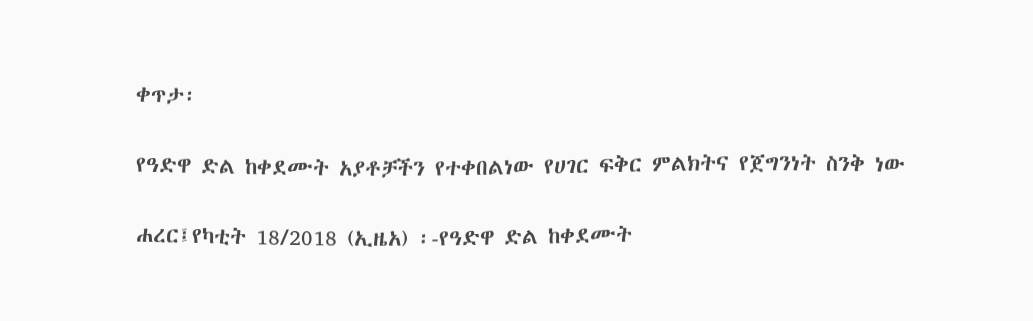ቀጥታ፡

የዓድዋ ድል ከቀደሙት አያቶቻችን የተቀበልነው የሀገር ፍቅር ምልክትና የጀግንነት ስንቅ ነው

ሐረር፤የካቲት 18/2018 (ኢዜአ) ፡-የዓድዋ ድል ከቀደሙት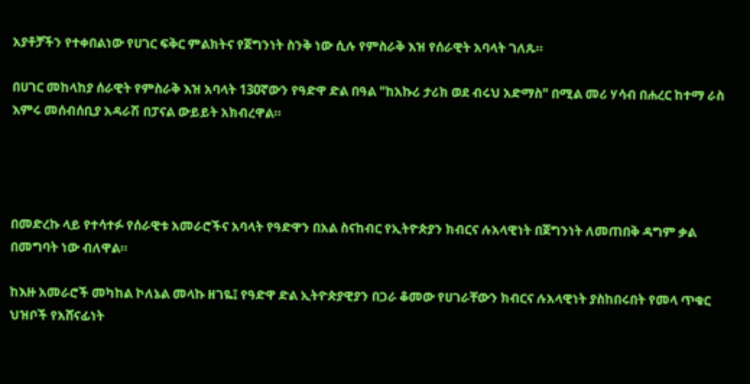አያቶቻችን የተቀበልነው የሀገር ፍቅር ምልክትና የጀግንነት ስንቅ ነው ሲሉ የምስራቅ እዝ የሰራዊት አባላት ገለጹ።

በሀገር መከላከያ ሰራዊት የምስራቅ እዝ አባላት 130ኛውን የዓድዋ ድል በዓል "ከአኩሪ ታሪክ ወደ ብሩህ አድማስ" በሚል መሪ ሃሳብ በሐረር ከተማ ራስ እምሩ መሰብሰቢያ አዳራሽ በፓናል ውይይት አክብረዋል።




በመድረኩ ላይ የተሳተፉ የሰራዊቱ አመራሮችና አባላት የዓድዋን በአል ስናከብር የኢትዮጵያን ክብርና ሉአላዊነት በጀግንነት ለመጠበቅ ዳግም ቃል በመግባት ነው ብለዋል።

ከእዙ አመራሮች መካከል ኮለኔል መላኩ ዘገዬ፤ የዓድዋ ድል ኢትዮጵያዊያን በጋራ ቆመው የሀገራቸውን ክብርና ሉአላዊነት ያስከበሩበት የመላ ጥቁር ህዝቦች የአሸናፊነት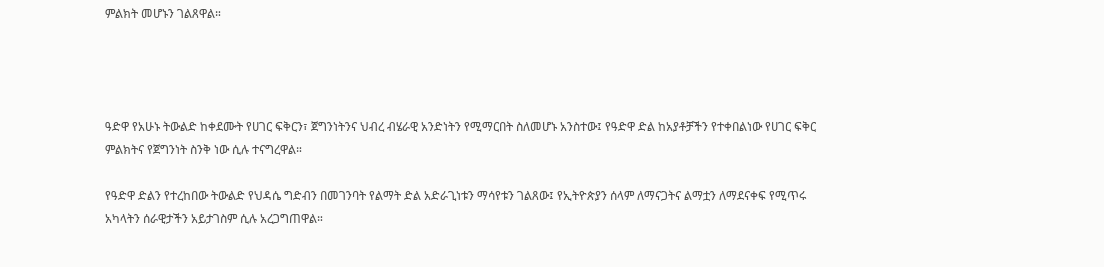ምልክት መሆኑን ገልጸዋል።




ዓድዋ የአሁኑ ትውልድ ከቀደሙት የሀገር ፍቅርን፣ ጀግንነትንና ህብረ ብሄራዊ አንድነትን የሚማርበት ስለመሆኑ አንስተው፤ የዓድዋ ድል ከአያቶቻችን የተቀበልነው የሀገር ፍቅር ምልክትና የጀግንነት ስንቅ ነው ሲሉ ተናግረዋል።

የዓድዋ ድልን የተረከበው ትውልድ የህዳሴ ግድብን በመገንባት የልማት ድል አድራጊነቱን ማሳየቱን ገልጸው፤ የኢትዮጵያን ሰላም ለማናጋትና ልማቷን ለማደናቀፍ የሚጥሩ አካላትን ሰራዊታችን አይታገስም ሲሉ አረጋግጠዋል።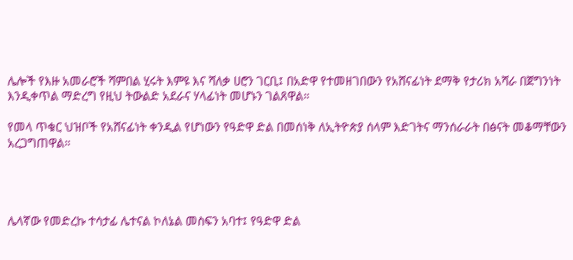ሌሎች የእዙ አመራሮች ሻምበል ሂሩት እምዩ እና ሻለቃ ሀሮን ገርቢ፤ በአድዋ የተመዘገበውን የአሸናፊነት ደማቅ የታሪክ አሻራ በጀግንነት እንዲቀጥል ማድረግ የዚህ ትውልድ አደራና ሃላፊነት መሆኑን ገልጸዋል።

የመላ ጥቁር ህዝቦች የአሸናፊነት ቀንዲል የሆነውን የዓድዋ ድል በመሰነቅ ለኢትዮጵያ ሰላም እድገትና ማንሰራራት በፅናት መቆማቸውን አረጋግጠዋል።




ሌላኛው የመድረኩ ተሳታፊ ሌተናል ኮለኔል መስፍን አባተ፤ የዓድዋ ድል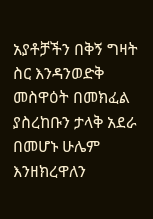አያቶቻችን በቅኝ ግዛት ስር እንዳንወድቅ መስዋዕት በመክፈል ያስረከቡን ታላቅ አደራ በመሆኑ ሁሌም እንዘክረዋለን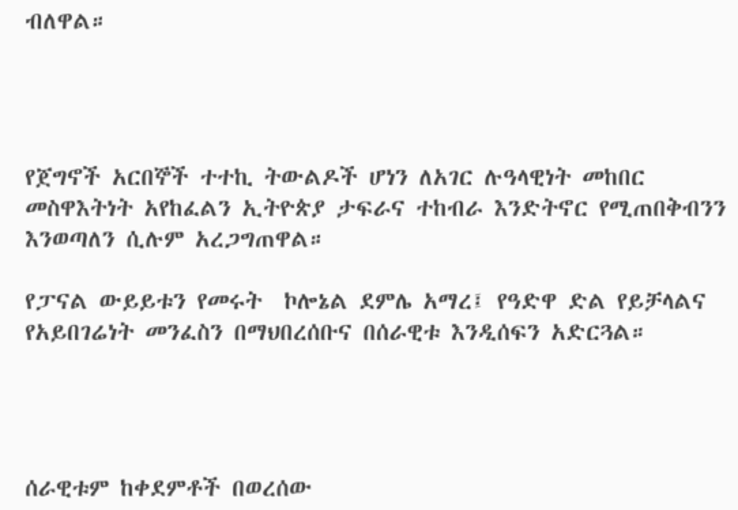ብለዋል።




የጀግኖች አርበኞች ተተኪ ትውልዶች ሆነን ለአገር ሉዓላዊነት መከበር መስዋእትነት አየከፈልን ኢትዮጵያ ታፍራና ተከብራ እንድትኖር የሚጠበቅብንን እንወጣለን ሲሉም አረጋግጠዋል።

የፓናል ውይይቱን የመሩት  ኮሎኔል ደምሌ አማረ፤ የዓድዋ ድል የይቻላልና የአይበገሬነት መንፈስን በማህበረሰቡና በሰራዊቱ እንዲሰፍን አድርጓል።




ሰራዊቱም ከቀደምቶች በወረሰው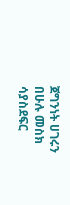ጀግንነት ሀገሩን በሁሉ መስክ ሳያስደፍር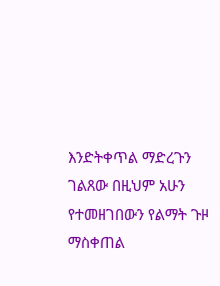እንድትቀጥል ማድረጉን ገልጸው በዚህም አሁን የተመዘገበውን የልማት ጉዞ ማስቀጠል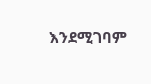እንደሚገባም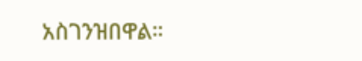አስገንዝበዋል።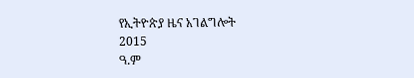የኢትዮጵያ ዜና አገልግሎት
2015
ዓ.ም